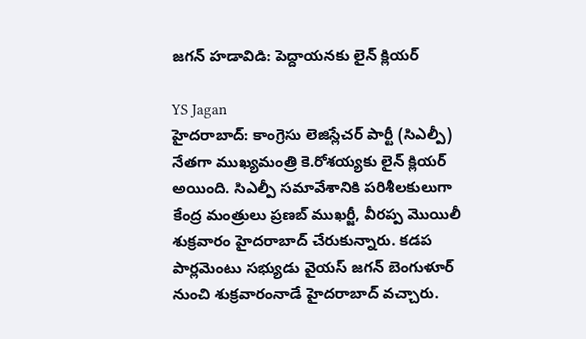జగన్ హడావిడి: పెద్దాయనకు లైన్ క్లియర్

YS Jagan
హైదరాబాద్: కాంగ్రెసు లెజిస్లేచర్ పార్టీ (సిఎల్పీ) నేతగా ముఖ్యమంత్రి కె.రోశయ్యకు లైన్ క్లియర్ అయింది. సిఎల్పీ సమావేశానికి పరిశీలకులుగా కేంద్ర మంత్రులు ప్రణబ్ ముఖర్జీ, వీరప్ప మొయిలీ శుక్రవారం హైదరాబాద్ చేరుకున్నారు. కడప పార్లమెంటు సభ్యుడు వైయస్ జగన్ బెంగుళూర్ నుంచి శుక్రవారంనాడే హైదరాబాద్ వచ్చారు.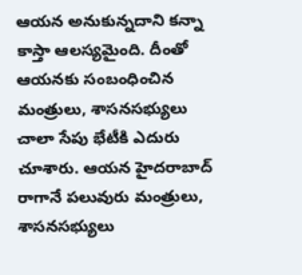ఆయన అనుకున్నదాని కన్నా కాస్తా ఆలస్యమైంది. దీంతో ఆయనకు సంబంధించిన మంత్రులు, శాసనసభ్యులు చాలా సేపు భేటీకి ఎదురు చూశారు. ఆయన హైదరాబాద్ రాగానే పలువురు మంత్రులు, శాసనసభ్యులు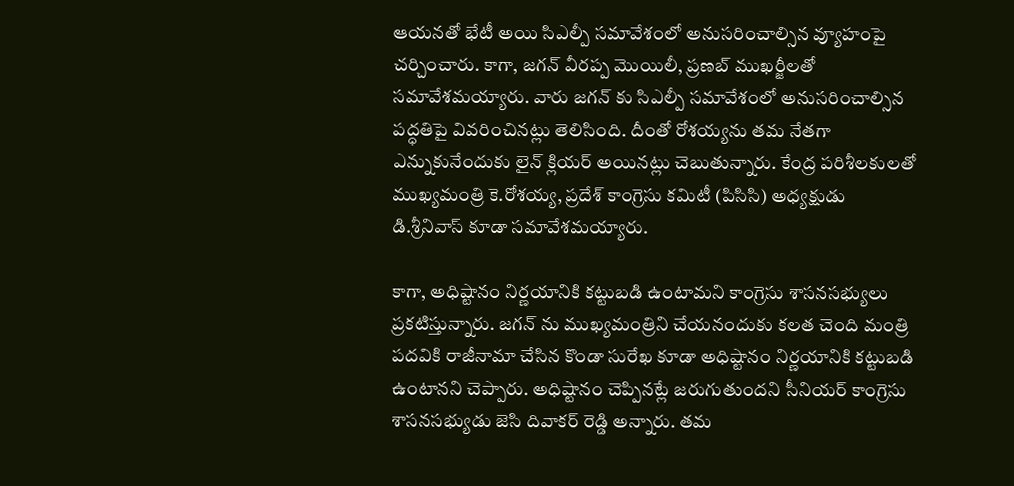ఆయనతో భేటీ అయి సిఎల్పీ సమావేశంలో అనుసరించాల్సిన వ్యూహంపై చర్చించారు. కాగా, జగన్ వీరప్ప మొయిలీ, ప్రణబ్ ముఖర్జీలతో సమావేశమయ్యారు. వారు జగన్ కు సిఎల్పీ సమావేశంలో అనుసరించాల్సిన పద్ధతిపై వివరించినట్లు తెలిసింది. దీంతో రోశయ్యను తమ నేతగా ఎన్నుకునేందుకు లైన్ క్లియర్ అయినట్లు చెబుతున్నారు. కేంద్ర పరిశీలకులతో ముఖ్యమంత్రి కె.రోశయ్య, ప్రదేశ్ కాంగ్రెసు కమిటీ (పిసిసి) అధ్యక్షుడు డి.శ్రీనివాస్ కూడా సమావేశమయ్యారు.

కాగా, అధిష్టానం నిర్ణయానికి కట్టుబడి ఉంటామని కాంగ్రెసు శాసనసభ్యులు ప్రకటిస్తున్నారు. జగన్ ను ముఖ్యమంత్రిని చేయనందుకు కలత చెంది మంత్రి పదవికి రాజీనామా చేసిన కొండా సురేఖ కూడా అధిష్టానం నిర్ణయానికి కట్టుబడి ఉంటానని చెప్పారు. అధిష్టానం చెప్పినట్లే జరుగుతుందని సీనియర్ కాంగ్రెసు శాసనసభ్యుడు జెసి దివాకర్ రెడ్డి అన్నారు. తమ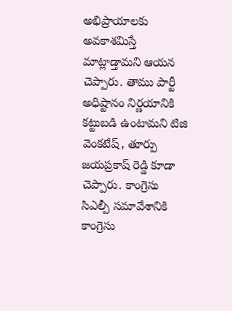అభిప్రాయాలకు అవకాశమిస్తే మాట్లాడ్తామని ఆయన చెప్పారు. తాము పార్టీ అధిష్టానం నిర్ణయానికి కట్టుబడి ఉంటామని టిజి వెంకటేష్, తూర్పు జయప్రకాష్ రెడ్డి కూడా చెప్పారు. కాంగ్రెసు సిఎల్పీ సమావేశానికి కాంగ్రెసు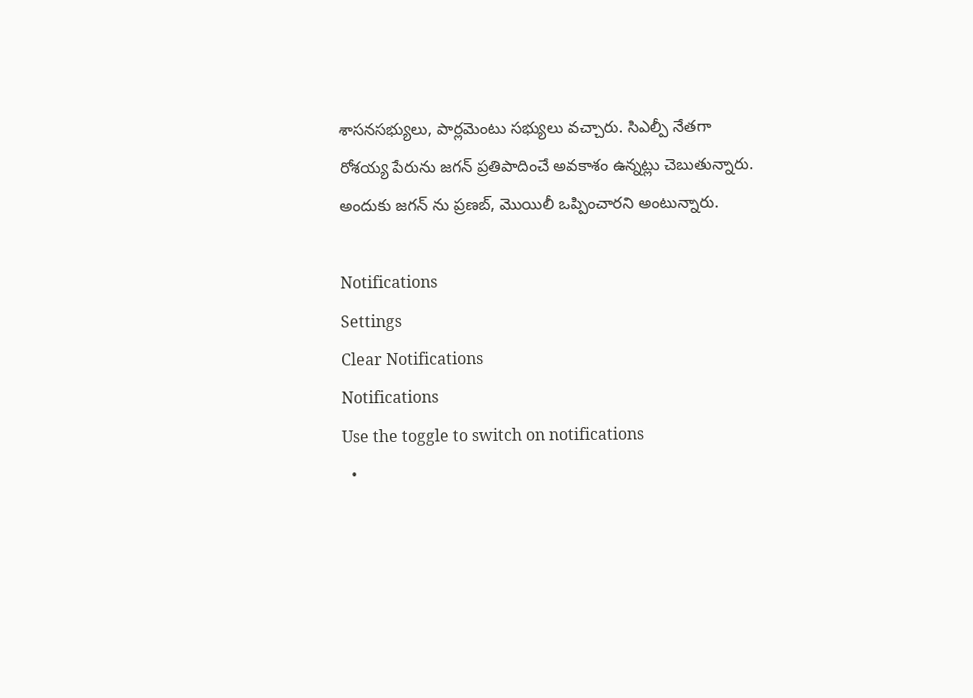శాసనసభ్యులు, పార్లమెంటు సభ్యులు వచ్చారు. సిఎల్పీ నేతగా రోశయ్య పేరును జగన్ ప్రతిపాదించే అవకాశం ఉన్నట్లు చెబుతున్నారు. అందుకు జగన్ ను ప్రణబ్, మొయిలీ ఒప్పించారని అంటున్నారు.

Notifications
Settings
Clear Notifications
Notifications
Use the toggle to switch on notifications
  •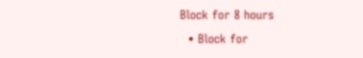Block for 8 hours
  • Block for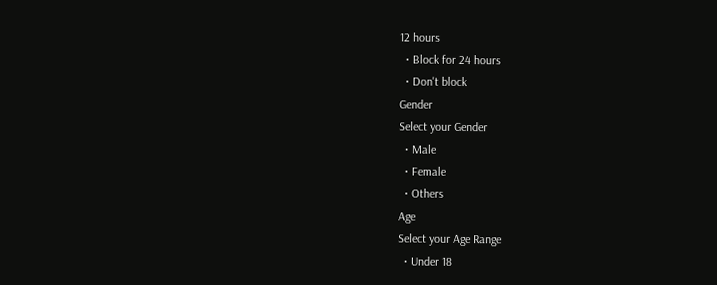12 hours
  • Block for 24 hours
  • Don't block
Gender
Select your Gender
  • Male
  • Female
  • Others
Age
Select your Age Range
  • Under 18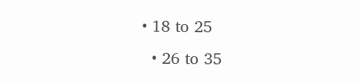• 18 to 25
  • 26 to 35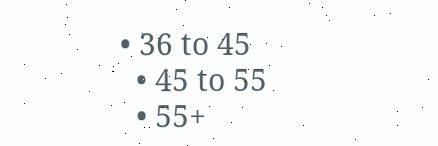• 36 to 45
  • 45 to 55
  • 55+